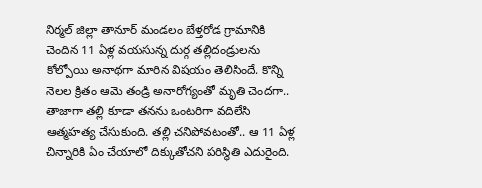నిర్మల్ జిల్లా తానూర్ మండలం బేళ్తరోడ గ్రామానికి చెందిన 11 ఏళ్ల వయసున్న దుర్గ తల్లిదండ్రులను కోల్పోయి అనాథగా మారిన విషయం తెలిసిందే. కొన్ని నెలల క్రితం ఆమె తండ్రి అనారోగ్యంతో మృతి చెందగా.. తాజాగా తల్లి కూడా తనను ఒంటరిగా వదిలేసి ఆత్మహత్య చేసుకుంది. తల్లి చనిపోవటంతో.. ఆ 11 ఏళ్ల చిన్నారికి ఏం చేయాలో దిక్కుతోచని పరిస్థితి ఎదురైంది.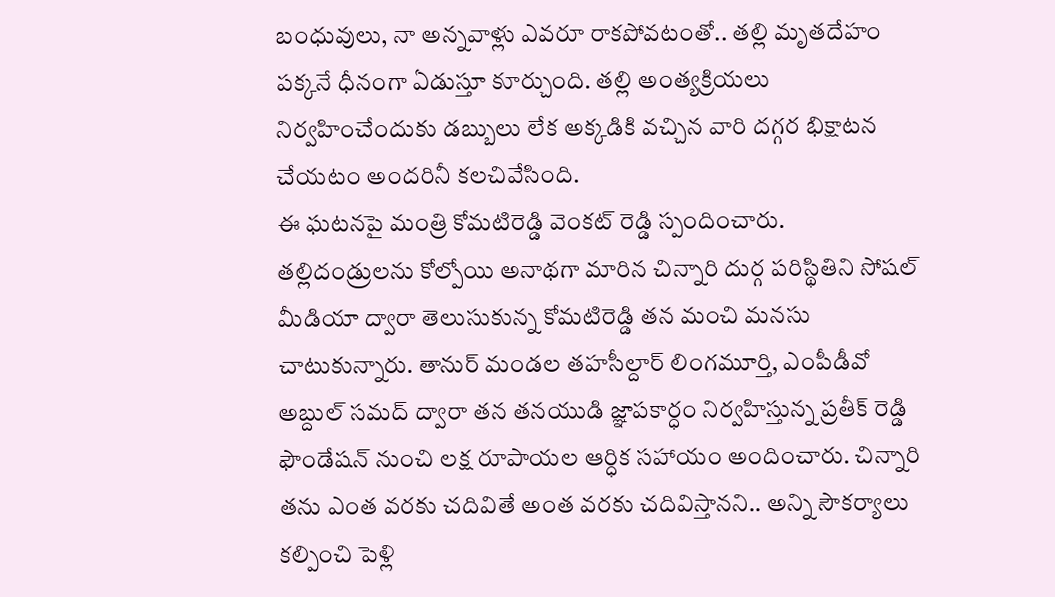బంధువులు, నా అన్నవాళ్లు ఎవరూ రాకపోవటంతో.. తల్లి మృతదేహం పక్కనే ధీనంగా ఏడుస్తూ కూర్చుంది. తల్లి అంత్యక్రియలు నిర్వహించేందుకు డబ్బులు లేక అక్కడికి వచ్చిన వారి దగ్గర భిక్షాటన చేయటం అందరినీ కలచివేసింది.
ఈ ఘటనపై మంత్రి కోమటిరెడ్డి వెంకట్ రెడ్డి స్పందించారు. తల్లిదండ్రులను కోల్పోయి అనాథగా మారిన చిన్నారి దుర్గ పరిస్థితిని సోషల్ మీడియా ద్వారా తెలుసుకున్న కోమటిరెడ్డి తన మంచి మనసు చాటుకున్నారు. తానుర్ మండల తహసీల్దార్ లింగమూర్తి, ఎంపీడీవో అబ్దుల్ సమద్ ద్వారా తన తనయుడి జ్ఞాపకార్ధం నిర్వహిస్తున్న ప్రతీక్ రెడ్డి ఫౌండేషన్ నుంచి లక్ష రూపాయల ఆర్ధిక సహాయం అందించారు. చిన్నారి తను ఎంత వరకు చదివితే అంత వరకు చదివిస్తానని.. అన్ని సౌకర్యాలు కల్పించి పెళ్లి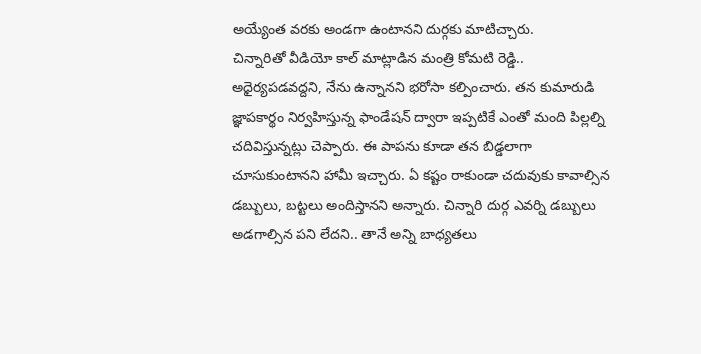అయ్యేంత వరకు అండగా ఉంటానని దుర్గకు మాటిచ్చారు.
చిన్నారితో వీడియో కాల్ మాట్లాడిన మంత్రి కోమటి రెడ్డి.. అధైర్యపడవద్దని, నేను ఉన్నానని భరోసా కల్పించారు. తన కుమారుడి జ్ఞాపకార్థం నిర్వహిస్తున్న ఫాండేషన్ ద్వారా ఇప్పటికే ఎంతో మంది పిల్లల్ని చదివిస్తున్నట్లు చెప్పారు. ఈ పాపను కూడా తన బిడ్డలాగా చూసుకుంటానని హామీ ఇచ్చారు. ఏ కష్టం రాకుండా చదువుకు కావాల్సిన డబ్బులు, బట్టలు అందిస్తానని అన్నారు. చిన్నారి దుర్గ ఎవర్ని డబ్బులు అడగాల్సిన పని లేదని.. తానే అన్ని బాధ్యతలు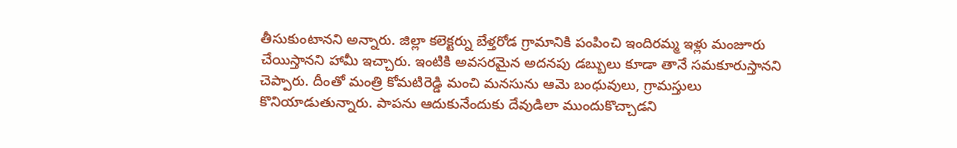తీసుకుంటానని అన్నారు. జిల్లా కలెక్టర్ను బేళ్తరోడ గ్రామానికి పంపించి ఇందిరమ్మ ఇళ్లు మంజూరు చేయిస్తానని హామీ ఇచ్చారు. ఇంటికి అవసరమైన అదనపు డబ్బులు కూడా తానే సమకూరుస్తానని చెప్పారు. దీంతో మంత్రి కోమటిరెడ్డి మంచి మనసును ఆమె బంధువులు, గ్రామస్తులు కొనియాడుతున్నారు. పాపను ఆదుకునేందుకు దేవుడిలా ముందుకొచ్చాడని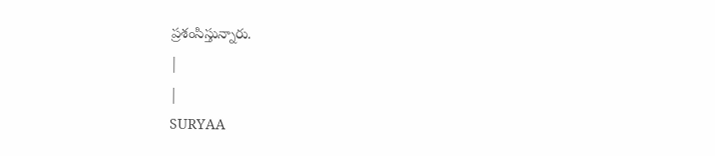ప్రశంసిస్తున్నారు.
|
|
SURYAA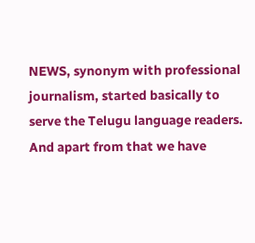NEWS, synonym with professional journalism, started basically to serve the Telugu language readers. And apart from that we have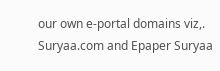our own e-portal domains viz,. Suryaa.com and Epaper Suryaa